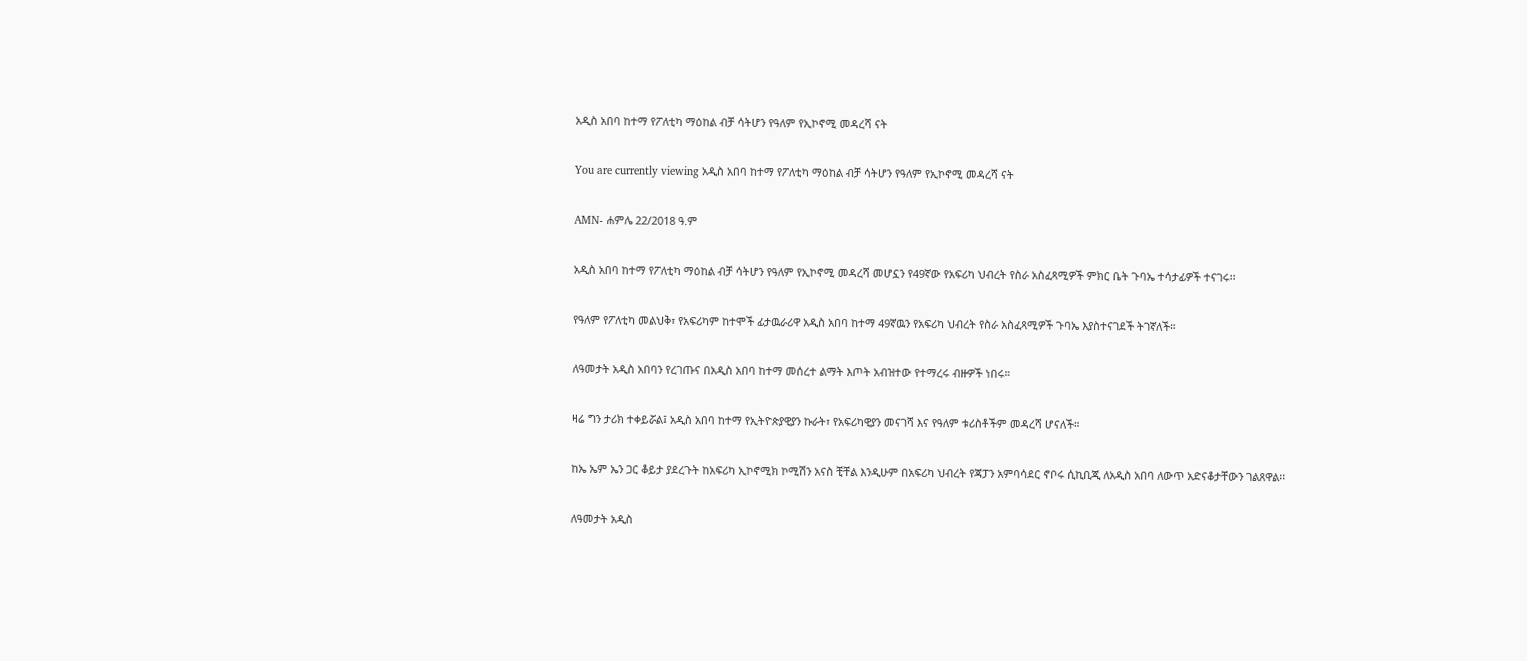አዲስ አበባ ከተማ የፖለቲካ ማዕከል ብቻ ሳትሆን የዓለም የኢኮኖሚ መዳረሻ ናት

You are currently viewing አዲስ አበባ ከተማ የፖለቲካ ማዕከል ብቻ ሳትሆን የዓለም የኢኮኖሚ መዳረሻ ናት

AMN- ሐምሌ 22/2018 ዓ.ም

አዲስ አበባ ከተማ የፖለቲካ ማዕከል ብቻ ሳትሆን የዓለም የኢኮኖሚ መዳረሻ መሆኗን የ49ኛው የአፍሪካ ህብረት የስራ አስፈጻሚዎች ምክር ቤት ጉባኤ ተሳታፊዎች ተናገሩ፡፡

የዓለም የፖለቲካ መልህቅ፣ የአፍሪካም ከተሞች ፊታዉራሪዋ አዲስ አበባ ከተማ 49ኛዉን የአፍሪካ ህብረት የስራ አስፈጻሚዎች ጉባኤ እያስተናገደች ትገኛለች።

ለዓመታት አዲስ አበባን የረገጡና በአዲስ አበባ ከተማ መሰረተ ልማት እጦት አብዝተው የተማረሩ ብዙዎች ነበሩ።

ዛሬ ግን ታሪክ ተቀይሯል፤ አዲስ አበባ ከተማ የኢትዮጵያዊያን ኩራት፣ የአፍሪካዊያን መናገሻ እና የዓለም ቱሪስቶችም መዳረሻ ሆናለች።

ከኤ ኤም ኤን ጋር ቆይታ ያደረጉት ከአፍሪካ ኢኮኖሚክ ኮሚሽን አናስ ቺቸል እንዲሁም በአፍሪካ ህብረት የጃፓን አምባሳደር ኖቦሩ ሲኪቢጂ ለአዲስ አበባ ለውጥ አድናቆታቸውን ገልጸዋል፡፡

ለዓመታት አዲስ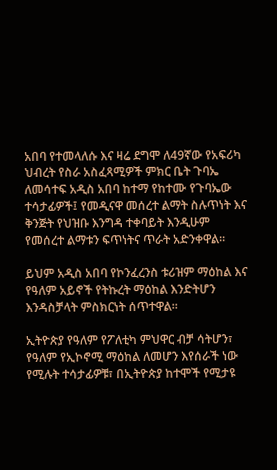አበባ የተመላለሱ እና ዛሬ ደግሞ ለ49ኛው የአፍሪካ ህብረት የስራ አስፈጻሚዎች ምክር ቤት ጉባኤ ለመሳተፍ አዲስ አበባ ከተማ የከተሙ የጉባኤው ተሳታፊዎች፤ የመዲናዋ መሰረተ ልማት ስሉጥነት እና ቅንጅት የህዝቡ እንግዳ ተቀባይት እንዲሁም የመሰረተ ልማቱን ፍጥነትና ጥራት አድንቀዋል።

ይህም አዲስ አበባ የኮንፈረንስ ቱሪዝም ማዕከል እና የዓለም አይኖች የትኩረት ማዕከል እንድትሆን እንዳስቻላት ምስክርነት ሰጥተዋል።

ኢትዮጵያ የዓለም የፖለቲካ ምህዋር ብቻ ሳትሆን፣ የዓለም የኢኮኖሚ ማዕከል ለመሆን እየሰራች ነው የሚሉት ተሳታፊዎቹ፣ በኢትዮጵያ ከተሞች የሚታዩ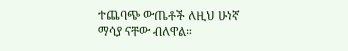ተጨባጭ ውጤቶች ለዚህ ሁነኛ ማሳያ ናቸው ብለዋል።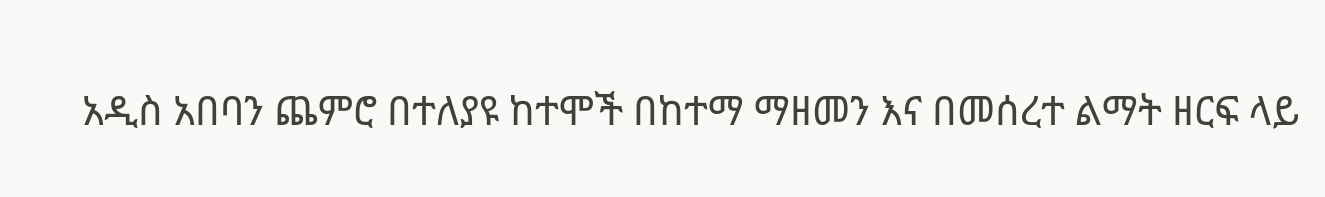አዲስ አበባን ጨምሮ በተለያዩ ከተሞች በከተማ ማዘመን እና በመሰረተ ልማት ዘርፍ ላይ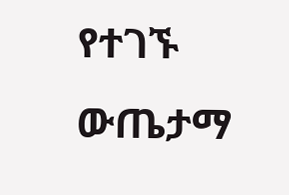የተገኙ ውጤታማ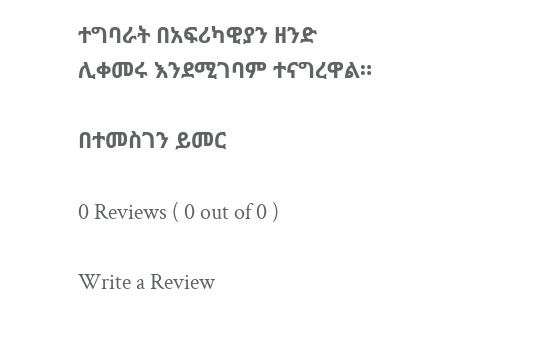ተግባራት በአፍሪካዊያን ዘንድ ሊቀመሩ እንደሚገባም ተናግረዋል።

በተመስገን ይመር

0 Reviews ( 0 out of 0 )

Write a Review